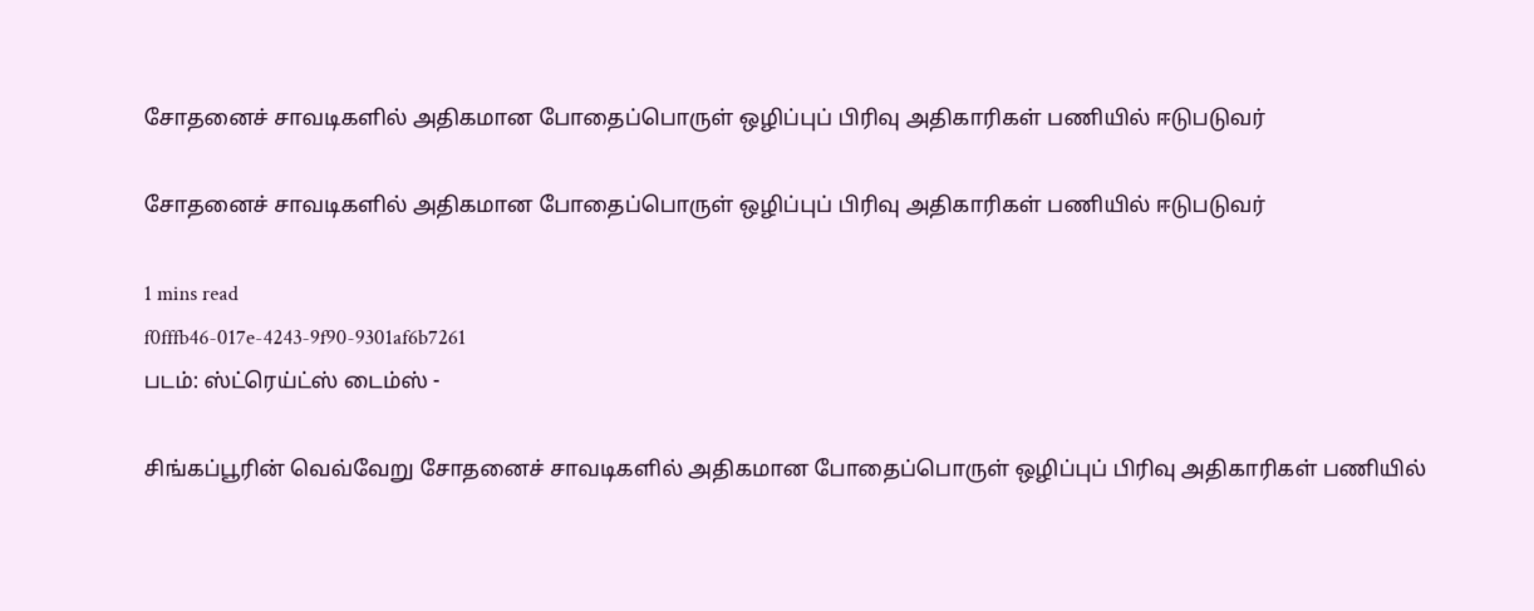சோதனைச் சாவடிகளில் அதிகமான போதைப்பொருள் ஒழிப்புப் பிரிவு அதிகாரிகள் பணியில் ஈடுபடுவர்

சோதனைச் சாவடிகளில் அதிகமான போதைப்பொருள் ஒழிப்புப் பிரிவு அதிகாரிகள் பணியில் ஈடுபடுவர்

1 mins read
f0fffb46-017e-4243-9f90-9301af6b7261
படம்: ஸ்ட்ரெய்ட்ஸ் டைம்ஸ் -

சிங்கப்பூரின் வெவ்வேறு சோதனைச் சாவடிகளில் அதிகமான போதைப்பொருள் ஒழிப்புப் பிரிவு அதிகாரிகள் பணியில்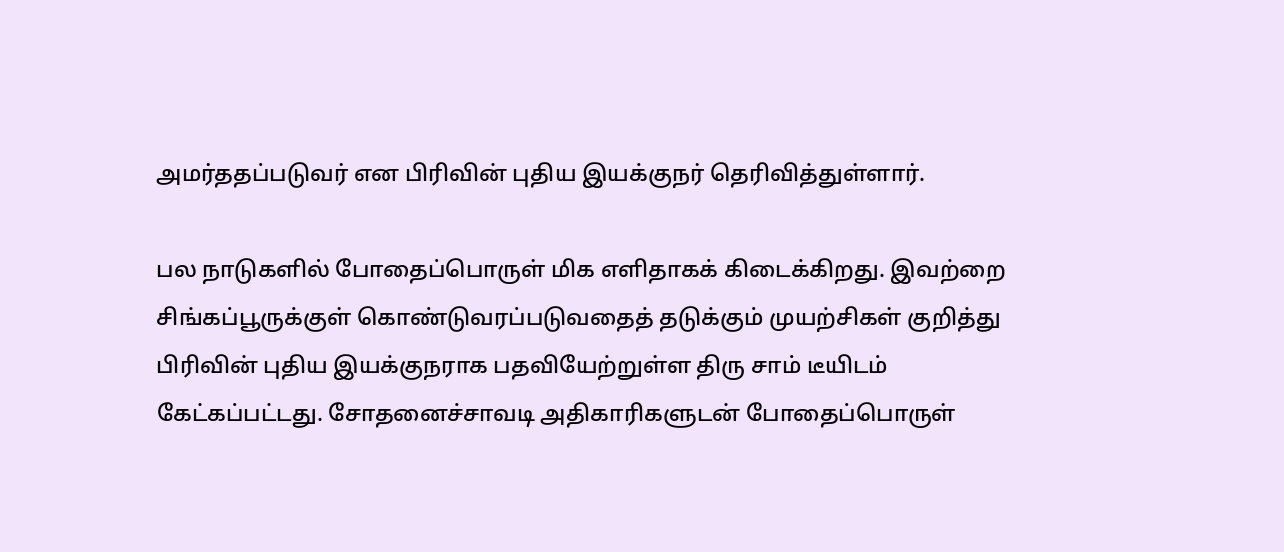அமர்ததப்படுவர் என பிரிவின் புதிய இயக்குநர் தெரிவித்துள்ளார்.

பல நாடுகளில் போதைப்பொருள் மிக எளிதாகக் கிடைக்கிறது. இவற்றை சிங்கப்பூருக்குள் கொண்டுவரப்படுவதைத் தடுக்கும் முயற்சிகள் குறித்து பிரிவின் புதிய இயக்குநராக பதவியேற்றுள்ள திரு சாம் டீயிடம் கேட்கப்பட்டது. சோதனைச்சாவடி அதிகாரிகளுடன் போதைப்பொருள்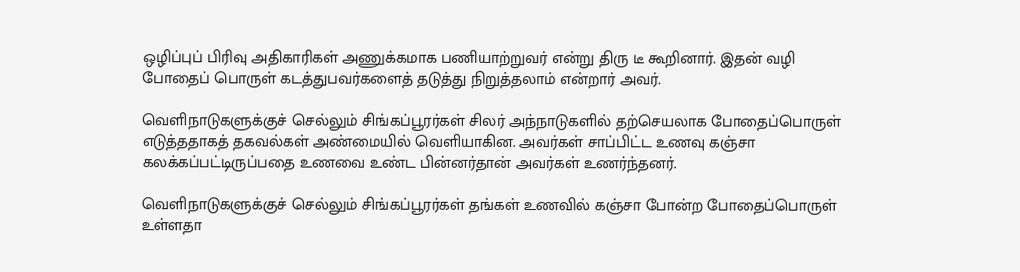ஒழிப்புப் பிரிவு அதிகாரிகள் அணுக்கமாக பணியாற்றுவர் என்று திரு டீ கூறினார். இதன் வழி போதைப் பொருள் கடத்துபவர்களைத் தடுத்து நிறுத்தலாம் என்றார் அவர்.

வெளிநாடுகளுக்குச் செல்லும் சிங்கப்பூரர்கள் சிலர் அந்நாடுகளில் தற்செயலாக போதைப்பொருள் எடுத்ததாகத் தகவல்கள் அண்மையில் வெளியாகின. அவர்கள் சாப்பிட்ட உணவு கஞ்சா கலக்கப்பட்டிருப்பதை உணவை உண்ட பின்னர்தான் அவர்கள் உணர்ந்தனர்.

வெளிநாடுகளுக்குச் செல்லும் சிங்கப்பூரர்கள் தங்கள் உணவில் கஞ்சா போன்ற போதைப்பொருள் உள்ளதா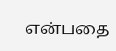என்பதை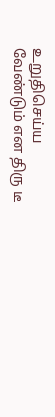உறுதிசெய்ய வேண்டும் என திரு டீ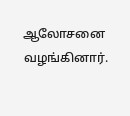ஆலோசனை வழங்கினார்.